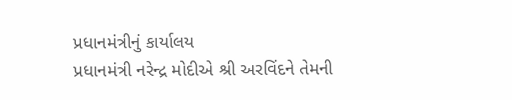પ્રધાનમંત્રીનું કાર્યાલય
પ્રધાનમંત્રી નરેન્દ્ર મોદીએ શ્રી અરવિંદને તેમની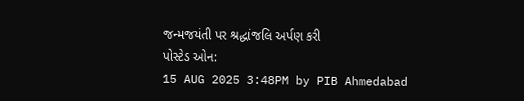જન્મજયંતી પર શ્રદ્ધાંજલિ અર્પણ કરી
પોસ્ટેડ ઓન:
15 AUG 2025 3:48PM by PIB Ahmedabad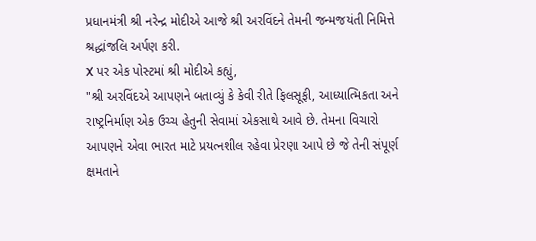પ્રધાનમંત્રી શ્રી નરેન્દ્ર મોદીએ આજે શ્રી અરવિંદને તેમની જન્મજયંતી નિમિત્તે શ્રદ્ધાંજલિ અર્પણ કરી.
X પર એક પોસ્ટમાં શ્રી મોદીએ કહ્યું,
"શ્રી અરવિંદએ આપણને બતાવ્યું કે કેવી રીતે ફિલસૂફી, આધ્યાત્મિકતા અને રાષ્ટ્રનિર્માણ એક ઉચ્ચ હેતુની સેવામાં એકસાથે આવે છે. તેમના વિચારો આપણને એવા ભારત માટે પ્રયત્નશીલ રહેવા પ્રેરણા આપે છે જે તેની સંપૂર્ણ ક્ષમતાને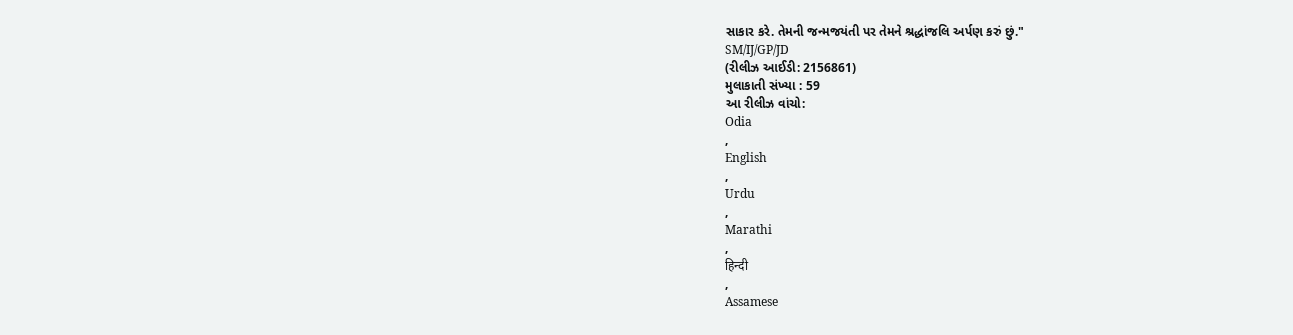સાકાર કરે. તેમની જન્મજયંતી પર તેમને શ્રદ્ધાંજલિ અર્પણ કરું છું."
SM/IJ/GP/JD
(રીલીઝ આઈડી: 2156861)
મુલાકાતી સંખ્યા : 59
આ રીલીઝ વાંચો:
Odia
,
English
,
Urdu
,
Marathi
,
हिन्दी
,
Assamese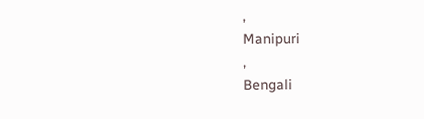,
Manipuri
,
Bengali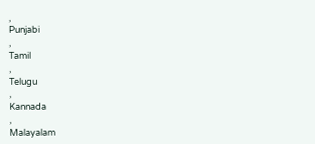,
Punjabi
,
Tamil
,
Telugu
,
Kannada
,
Malayalam